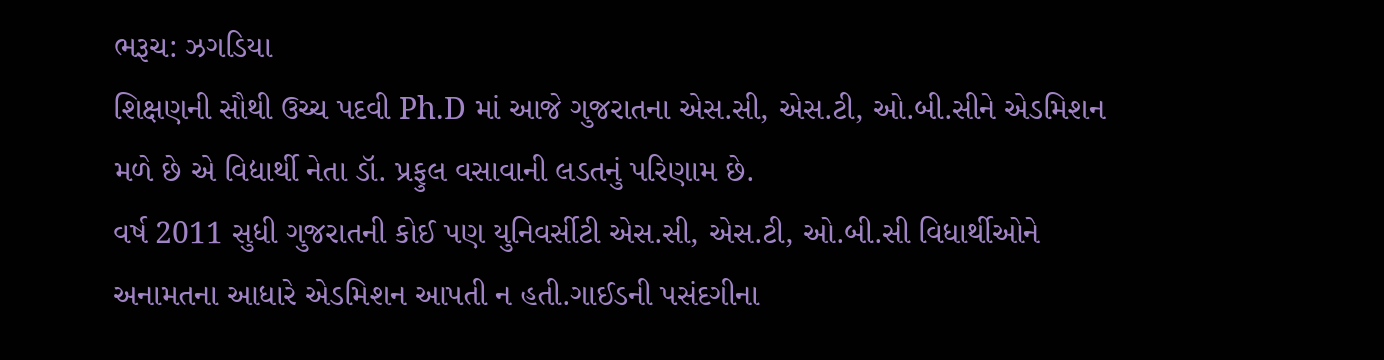ભરૂચ: ઝગડિયા
શિક્ષણની સૌથી ઉચ્ચ પદવી Ph.D માં આજે ગુજરાતના એસ.સી, એસ.ટી, ઓ.બી.સીને એડમિશન મળે છે એ વિદ્યાર્થી નેતા ડૉ. પ્રફુલ વસાવાની લડતનું પરિણામ છે.
વર્ષ 2011 સુધી ગુજરાતની કોઈ પણ યુનિવર્સીટી એસ.સી, એસ.ટી, ઓ.બી.સી વિધાર્થીઓને અનામતના આધારે એડમિશન આપતી ન હતી.ગાઈડની પસંદગીના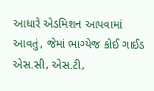આધારે એડમિશન આપવામાં આવતું, જેમાં ભાગ્યેજ કોઈ ગાઈડ એસ.સી, એસ.ટી,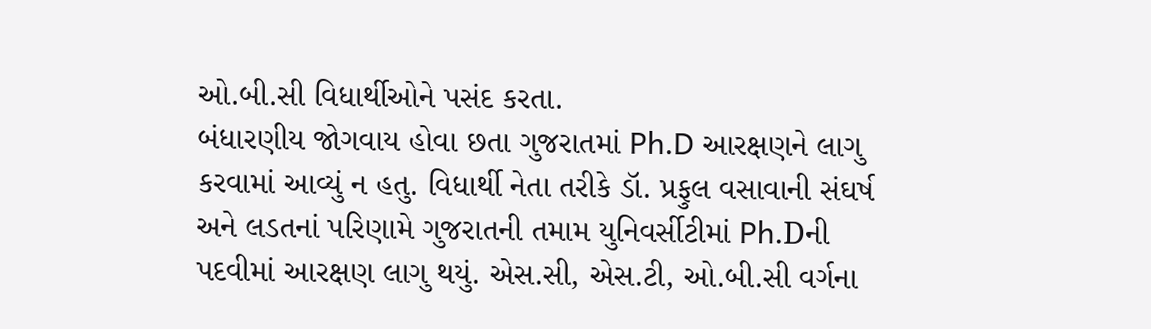ઓ.બી.સી વિધાર્થીઓને પસંદ કરતા.
બંધારણીય જોગવાય હોવા છતા ગુજરાતમાં Ph.D આરક્ષણને લાગુ કરવામાં આવ્યું ન હતુ. વિધાર્થી નેતા તરીકે ડૉ. પ્રફુલ વસાવાની સંઘર્ષ અને લડતનાં પરિણામે ગુજરાતની તમામ યુનિવર્સીટીમાં Ph.Dની પદવીમાં આરક્ષણ લાગુ થયું. એસ.સી, એસ.ટી, ઓ.બી.સી વર્ગના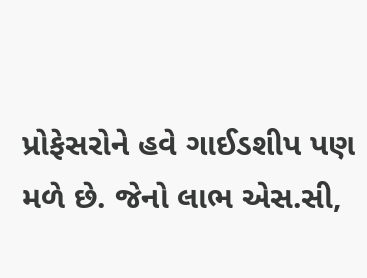પ્રોફેસરોને હવે ગાઈડશીપ પણ મળે છે. જેનો લાભ એસ.સી,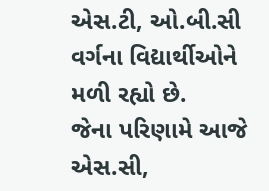એસ.ટી, ઓ.બી.સી વર્ગના વિદ્યાર્થીઓને મળી રહ્યો છે.
જેના પરિણામે આજે એસ.સી,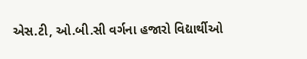એસ.ટી, ઓ.બી.સી વર્ગના હજારો વિદ્યાર્થીઓ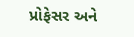પ્રોફેસર અને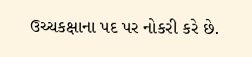ઉચ્ચકક્ષાના પદ પર નોકરી કરે છે.